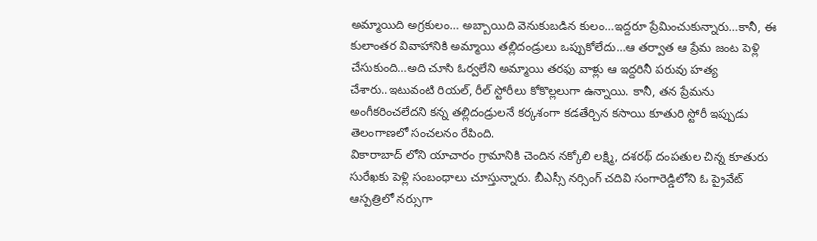అమ్మాయిది అగ్రకులం… అబ్బాయిది వెనుకుబడిన కులం…ఇద్దరూ ప్రేమించుకున్నారు…కానీ, ఈ కులాంతర వివాహానికి అమ్మాయి తల్లిదండ్రులు ఒప్పుకోలేదు…ఆ తర్వాత ఆ ప్రేమ జంట పెళ్లి చేసుకుంది…అది చూసి ఓర్వలేని అమ్మాయి తరఫు వాళ్లు ఆ ఇద్దరినీ పరువు హత్య చేశారు..ఇటువంటి రియల్, రీల్ స్టోరీలు కోకొల్లలుగా ఉన్నాయి. కానీ, తన ప్రేమను అంగీకరించలేదని కన్న తల్లిదండ్రులనే కర్కశంగా కడతేర్చిన కసాయి కూతురి స్టోరీ ఇప్పుడు తెలంగాణలో సంచలనం రేపింది.
వికారాబాద్ లోని యాచారం గ్రామానికి చెందిన నక్కోలి లక్ష్మి, దశరథ్ దంపతుల చిన్న కూతురు సురేఖకు పెళ్లి సంబంధాలు చూస్తున్నారు. బీఎస్సీ నర్సింగ్ చదివి సంగారెడ్డిలోని ఓ ప్రైవేట్ ఆస్పత్రిలో నర్సుగా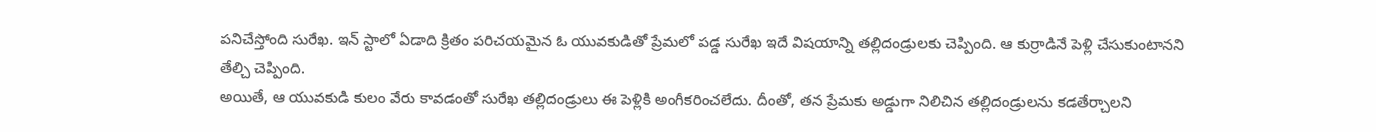పనిచేస్తోంది సురేఖ. ఇన్ స్టాలో ఏడాది క్రితం పరిచయమైన ఓ యువకుడితో ప్రేమలో పడ్డ సురేఖ ఇదే విషయాన్ని తల్లిదండ్రులకు చెప్పింది. ఆ కుర్రాడినే పెళ్లి చేసుకుంటానని తేల్చి చెప్పింది.
అయితే, ఆ యువకుడి కులం వేరు కావడంతో సురేఖ తల్లిదండ్రులు ఈ పెళ్లికి అంగీకరించలేదు. దీంతో, తన ప్రేమకు అడ్డుగా నిలిచిన తల్లిదండ్రులను కడతేర్చాలని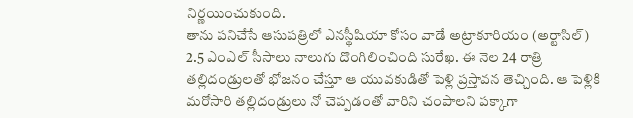నిర్ణయించుకుంది.
తాను పనిచేసే ఆసుపత్రిలో ఎనస్థీషియా కోసం వాడే అట్రాకూరియం (అర్టాసిల్) 2.5 ఎంఎల్ సీసాలు నాలుగు దొంగిలించింది సురేఖ. ఈ నెల 24 రాత్రి తల్లిదండ్రులతో భోజనం చేస్తూ ఆ యువకుడితో పెళ్లి ప్రస్తావన తెచ్చింది. ఆ పెళ్లికి మరోసారి తల్లిదండ్రులు నో చెప్పడంతో వారిని చంపాలని పక్కాగా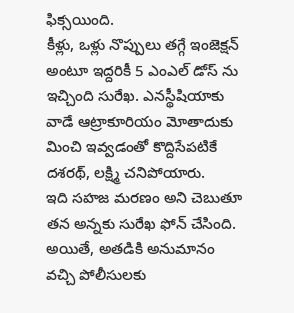ఫిక్సయింది.
కీళ్లు, ఒళ్లు నొప్పులు తగ్గే ఇంజెక్షన్ అంటూ ఇద్దరికీ 5 ఎంఎల్ డోస్ ను ఇచ్చింది సురేఖ. ఎనస్థీషియాకు వాడే ఆట్రాకూరియం మోతాదుకు మించి ఇవ్వడంతో కొద్దిసేపటికే దశరథ్, లక్ష్మి చనిపోయారు.
ఇది సహజ మరణం అని చెబుతూ తన అన్నకు సురేఖ ఫోన్ చేసింది. అయితే, అతడికి అనుమానం వచ్చి పోలీసులకు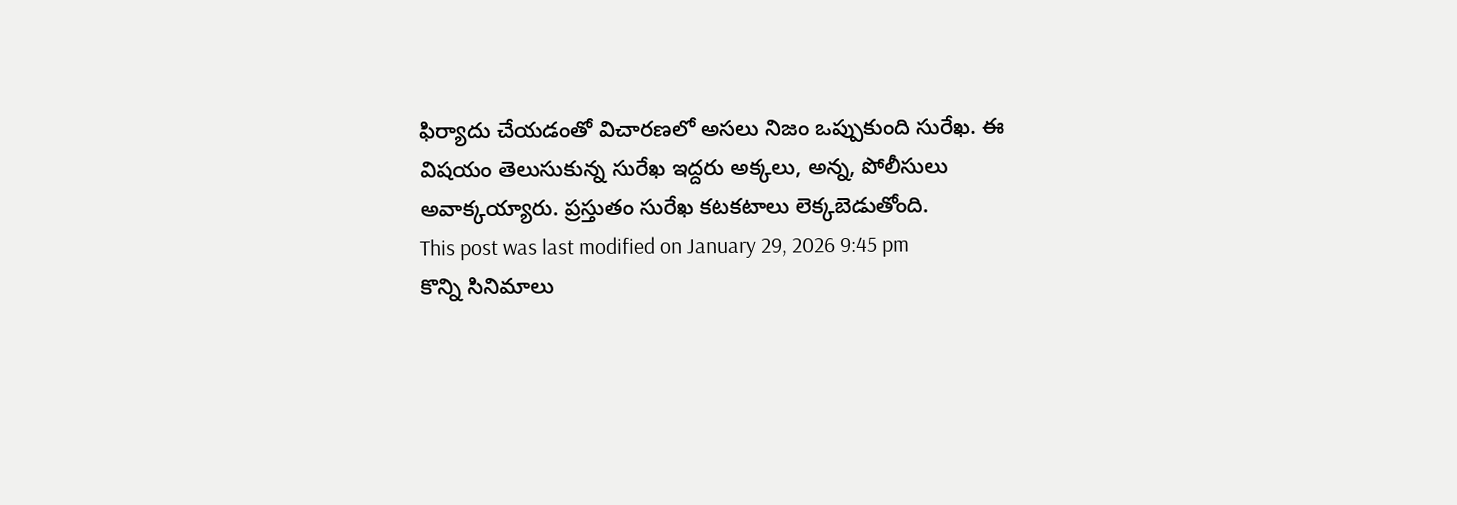ఫిర్యాదు చేయడంతో విచారణలో అసలు నిజం ఒప్పుకుంది సురేఖ. ఈ విషయం తెలుసుకున్న సురేఖ ఇద్దరు అక్కలు, అన్న, పోలీసులు అవాక్కయ్యారు. ప్రస్తుతం సురేఖ కటకటాలు లెక్కబెడుతోంది.
This post was last modified on January 29, 2026 9:45 pm
కొన్ని సినిమాలు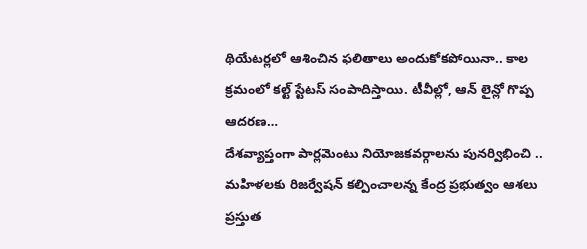థియేటర్లలో ఆశించిన ఫలితాలు అందుకోకపోయినా.. కాల క్రమంలో కల్ట్ స్టేటస్ సంపాదిస్తాయి. టీవీల్లో, ఆన్ లైన్లో గొప్ప ఆదరణ…
దేశవ్యాప్తంగా పార్లమెంటు నియోజకవర్గాలను పునర్విభించి .. మహిళలకు రిజర్వేషన్ కల్పించాలన్న కేంద్ర ప్రభుత్వం ఆశలు ప్రస్తుత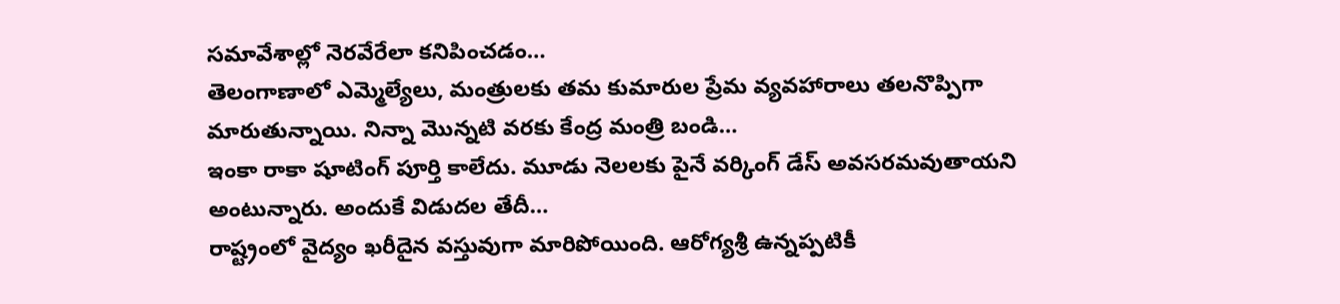సమావేశాల్లో నెరవేరేలా కనిపించడం…
తెలంగాణాలో ఎమ్మెల్యేలు, మంత్రులకు తమ కుమారుల ప్రేమ వ్యవహారాలు తలనొప్పిగా మారుతున్నాయి. నిన్నా మొన్నటి వరకు కేంద్ర మంత్రి బండి…
ఇంకా రాకా షూటింగ్ పూర్తి కాలేదు. మూడు నెలలకు పైనే వర్కింగ్ డేస్ అవసరమవుతాయని అంటున్నారు. అందుకే విడుదల తేదీ…
రాష్ట్రంలో వైద్యం ఖరీదైన వస్తువుగా మారిపోయింది. ఆరోగ్యశ్రీ ఉన్నప్పటికీ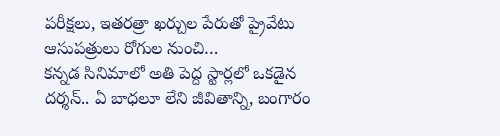పరీక్షలు, ఇతరత్రా ఖర్చుల పేరుతో ప్రైవేటు ఆసుపత్రులు రోగుల నుంచి…
కన్నడ సినిమాలో అతి పెద్ద స్టార్లలో ఒకడైన దర్శన్.. ఏ బాధలూ లేని జీవితాన్ని, బంగారం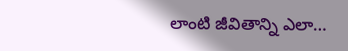లాంటి జీవితాన్ని ఎలా…